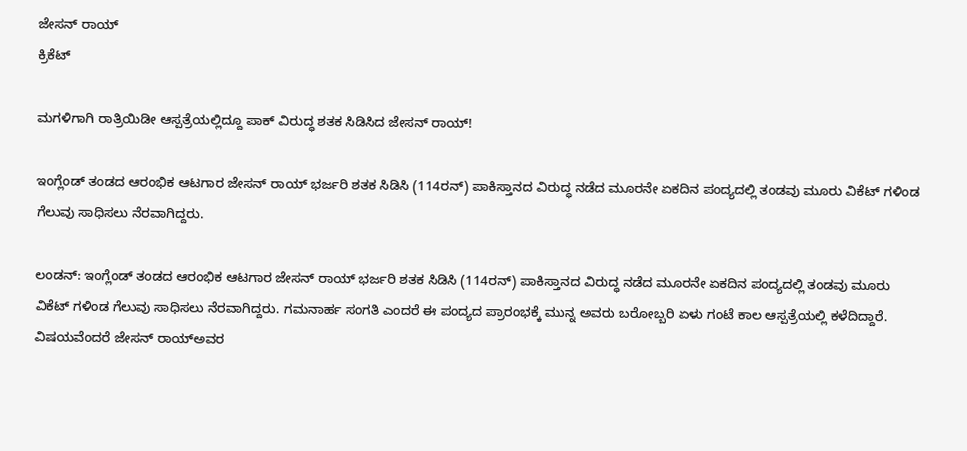ಜೇಸನ್ ರಾಯ್
ಕ್ರಿಕೆಟ್

ಮಗಳಿಗಾಗಿ ರಾತ್ರಿಯಿಡೀ ಆಸ್ಪತ್ರೆಯಲ್ಲಿದ್ದೂ ಪಾಕ್ ವಿರುದ್ಧ ಶತಕ ಸಿಡಿಸಿದ ಜೇಸನ್ ರಾಯ್!

ಇಂಗ್ಲೆಂಡ್ ತಂಡದ ಆರಂಭಿಕ ಆಟಗಾರ ಜೇಸನ್ ರಾಯ್ ಭರ್ಜರಿ ಶತಕ ಸಿಡಿಸಿ (114ರನ್) ಪಾಕಿಸ್ತಾನದ ವಿರುದ್ಧ ನಡೆದ ಮೂರನೇ ಏಕದಿನ ಪಂದ್ಯದಲ್ಲಿ ತಂಡವು ಮೂರು ವಿಕೆಟ್ ಗಳಿಂಡ ಗೆಲುವು ಸಾಧಿಸಲು ನೆರವಾಗಿದ್ದರು.

ಲಂಡನ್: ಇಂಗ್ಲೆಂಡ್ ತಂಡದ ಆರಂಭಿಕ ಆಟಗಾರ ಜೇಸನ್ ರಾಯ್ ಭರ್ಜರಿ ಶತಕ ಸಿಡಿಸಿ (114ರನ್) ಪಾಕಿಸ್ತಾನದ ವಿರುದ್ಧ ನಡೆದ ಮೂರನೇ ಏಕದಿನ ಪಂದ್ಯದಲ್ಲಿ ತಂಡವು ಮೂರು ವಿಕೆಟ್ ಗಳಿಂಡ ಗೆಲುವು ಸಾಧಿಸಲು ನೆರವಾಗಿದ್ದರು. ಗಮನಾರ್ಹ ಸಂಗತಿ ಎಂದರೆ ಈ ಪಂದ್ಯದ ಪ್ರಾರಂಭಕ್ಕೆ ಮುನ್ನ ಅವರು ಬರೋಬ್ಬರಿ ಏಳು ಗಂಟೆ ಕಾಲ ಆಸ್ಪತ್ರೆಯಲ್ಲಿ ಕಳೆದಿದ್ದಾರೆ.
ವಿಷಯವೆಂದರೆ ಜೇಸನ್ ರಾಯ್ಅವರ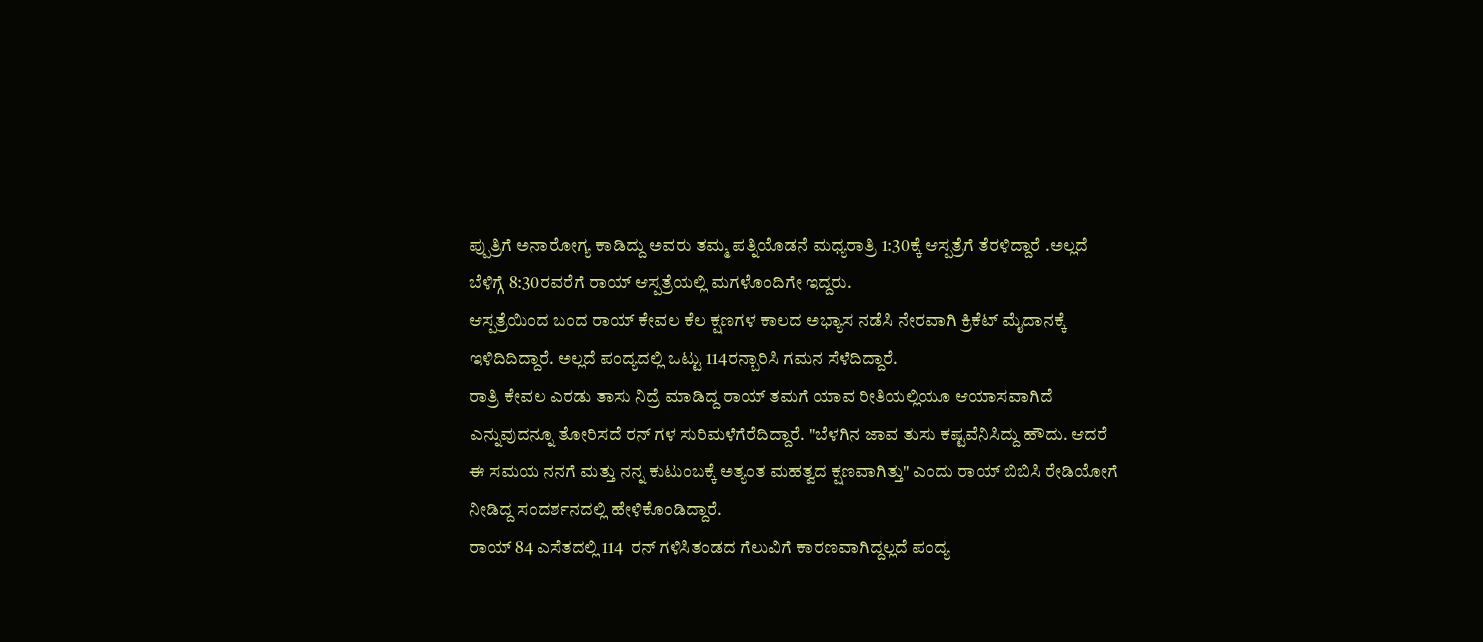ಪ್ಪುತ್ರಿಗೆ ಅನಾರೋಗ್ಯ ಕಾಡಿದ್ದು ಅವರು ತಮ್ಮ ಪತ್ನಿಯೊಡನೆ ಮಧ್ಯರಾತ್ರಿ 1:30ಕ್ಕೆ ಆಸ್ಪತ್ರೆಗೆ ತೆರಳಿದ್ದಾರೆ .ಅಲ್ಲದೆ ಬೆಳಿಗ್ಗೆ 8:30ರವರೆಗೆ ರಾಯ್ ಆಸ್ಪತ್ರೆಯಲ್ಲಿ ಮಗಳೊಂದಿಗೇ ಇದ್ದರು.
ಆಸ್ಪತ್ರೆಯಿಂದ ಬಂದ ರಾಯ್ ಕೇವಲ ಕೆಲ ಕ್ಷಣಗಳ ಕಾಲದ ಅಭ್ಯಾಸ ನಡೆಸಿ ನೇರವಾಗಿ ಕ್ರಿಕೆಟ್ ಮೈದಾನಕ್ಕೆ ಇಳಿದಿದಿದ್ದಾರೆ. ಅಲ್ಲದೆ ಪಂದ್ಯದಲ್ಲಿ ಒಟ್ಟು 114ರನ್ಬಾರಿಸಿ ಗಮನ ಸೆಳೆದಿದ್ದಾರೆ.
ರಾತ್ರಿ ಕೇವಲ ಎರಡು ತಾಸು ನಿದ್ರೆ ಮಾಡಿದ್ದ ರಾಯ್ ತಮಗೆ ಯಾವ ರೀತಿಯಲ್ಲಿಯೂ ಆಯಾಸವಾಗಿದೆ ಎನ್ನುವುದನ್ನೂ ತೋರಿಸದೆ ರನ್ ಗಳ ಸುರಿಮಳೆಗೆರೆದಿದ್ದಾರೆ. "ಬೆಳಗಿನ ಜಾವ ತುಸು ಕಷ್ಟವೆನಿಸಿದ್ದು ಹೌದು. ಆದರೆ ಈ ಸಮಯ ನನಗೆ ಮತ್ತು ನನ್ನ ಕುಟುಂಬಕ್ಕೆ ಅತ್ಯಂತ ಮಹತ್ವದ ಕ್ಷಣವಾಗಿತ್ತು" ಎಂದು ರಾಯ್ ಬಿಬಿಸಿ ರೇಡಿಯೋಗೆ ನೀಡಿದ್ದ ಸಂದರ್ಶನದಲ್ಲಿ ಹೇಳಿಕೊಂಡಿದ್ದಾರೆ.
ರಾಯ್ 84 ಎಸೆತದಲ್ಲಿ 114  ರನ್ ಗಳಿಸಿತಂಡದ ಗೆಲುವಿಗೆ ಕಾರಣವಾಗಿದ್ದಲ್ಲದೆ ಪಂದ್ಯ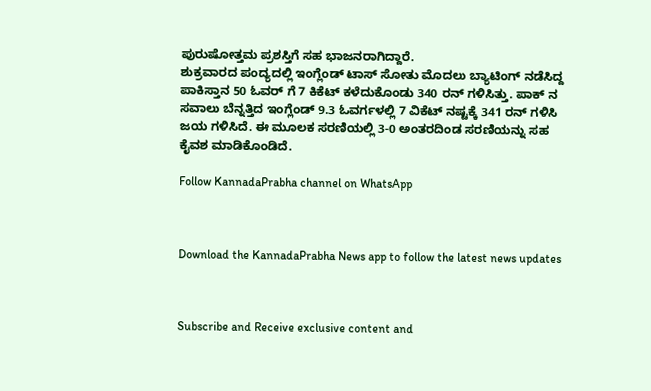ಪುರುಷೋತ್ತಮ ಪ್ರಶಸ್ತಿಗೆ ಸಹ ಭಾಜನರಾಗಿದ್ದಾರೆ.
ಶುಕ್ರವಾರದ ಪಂದ್ಯದಲ್ಲಿ ಇಂಗ್ಲೆಂಡ್ ಟಾಸ್ ಸೋತು ಮೊದಲು ಬ್ಯಾಟಿಂಗ್ ನಡೆಸಿದ್ದ ಪಾಕಿಸ್ತಾನ 50 ಓವರ್ ಗೆ 7 ಕಿಕೆಟ್ ಕಳೆದುಕೊಂಡು 340 ರನ್ ಗಳಿಸಿತ್ತು. ಪಾಕ್ ನ ಸವಾಲು ಬೆನ್ನತ್ತಿದ ಇಂಗ್ಲೆಂಡ್ 9.3 ಓವರ್ಗಳಲ್ಲಿ 7 ವಿಕೆಟ್ ನಷ್ಟಕ್ಕೆ 341 ರನ್ ಗಳಿಸಿ ಜಯ ಗಳಿಸಿದೆ. ಈ ಮೂಲಕ ಸರಣಿಯಲ್ಲಿ 3-0 ಅಂತರದಿಂಡ ಸರಣಿಯನ್ನು ಸಹ ಕೈವಶ ಮಾಡಿಕೊಂಡಿದೆ.

Follow KannadaPrabha channel on WhatsApp



Download the KannadaPrabha News app to follow the latest news updates



Subscribe and Receive exclusive content and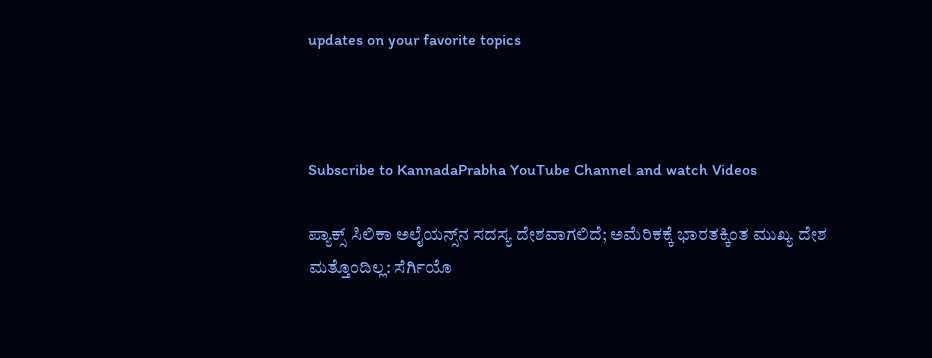updates on your favorite topics



Subscribe to KannadaPrabha YouTube Channel and watch Videos

ಪ್ಯಾಕ್ಸ್ ಸಿಲಿಕಾ ಅಲೈಯನ್ಸ್‌ನ ಸದಸ್ಯ ದೇಶವಾಗಲಿದೆ; ಅಮೆರಿಕಕ್ಕೆ ಭಾರತಕ್ಕಿಂತ ಮುಖ್ಯ ದೇಶ ಮತ್ತೊಂದಿಲ್ಲ: ಸೆರ್ಗಿಯೊ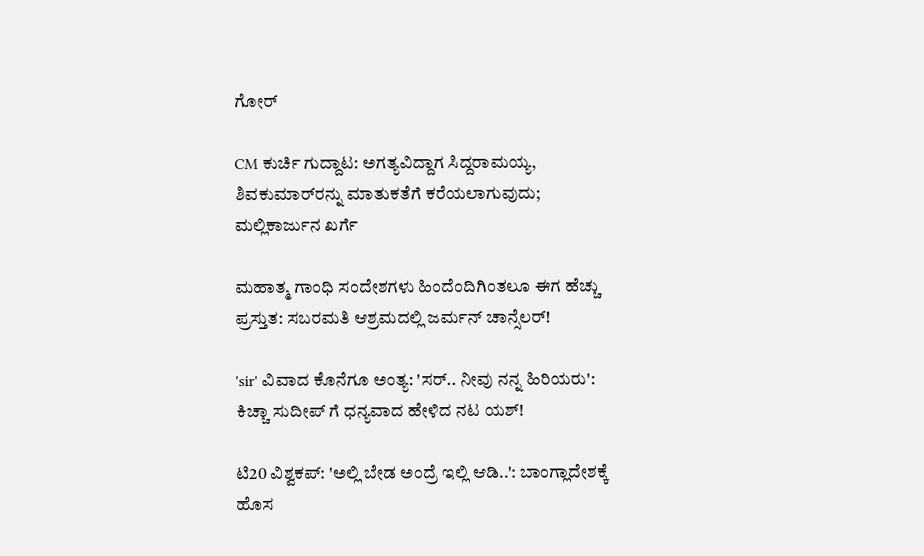ಗೋರ್

CM ಕುರ್ಚಿ ಗುದ್ದಾಟ: ಅಗತ್ಯವಿದ್ದಾಗ ಸಿದ್ದರಾಮಯ್ಯ, ಶಿವಕುಮಾರ್‌ರನ್ನು ಮಾತುಕತೆಗೆ ಕರೆಯಲಾಗುವುದು; ಮಲ್ಲಿಕಾರ್ಜುನ ಖರ್ಗೆ

ಮಹಾತ್ಮ ಗಾಂಧಿ ಸಂದೇಶಗಳು ಹಿಂದೆಂದಿಗಿಂತಲೂ ಈಗ ಹೆಚ್ಚು ಪ್ರಸ್ತುತ: ಸಬರಮತಿ ಆಶ್ರಮದಲ್ಲಿ ಜರ್ಮನ್ ಚಾನ್ಸೆಲರ್!

'sir' ವಿವಾದ ಕೊನೆಗೂ ಅಂತ್ಯ: 'ಸರ್.. ನೀವು ನನ್ನ ಹಿರಿಯರು': ಕಿಚ್ಚಾ ಸುದೀಪ್ ಗೆ ಧನ್ಯವಾದ ಹೇಳಿದ ನಟ ಯಶ್!

ಟಿ20 ವಿಶ್ವಕಪ್: 'ಅಲ್ಲಿ ಬೇಡ ಅಂದ್ರೆ ಇಲ್ಲಿ ಆಡಿ..': ಬಾಂಗ್ಲಾದೇಶಕ್ಕೆ ಹೊಸ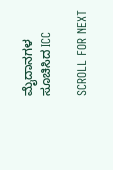ಮೈದಾನಗಳ ಸೂಚಿಸಿದ ICC

SCROLL FOR NEXT